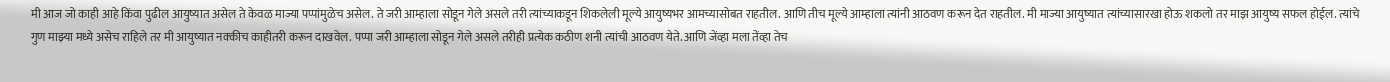मी आज जो काही आहे किंवा पुढील आयुष्यात असेल ते केवळ माज्या पप्पांमुळेच असेल. ते जरी आम्हाला सोडून गेले असले तरी त्यांच्याकडून शिकलेली मूल्ये आयुष्यभर आमच्यासोबत राहतील. आणि तीच मूल्ये आम्हाला त्यांनी आठवण करून देत राहतील. मी माज्या आयुष्यात त्यांच्यासारखा होऊ शकलो तर माझ आयुष्य सफल होईल. त्यांचे गुण माझ्या मध्ये असेच राहिले तर मी आयुष्यात नक्कीच काहीतरी करून दाखवेल. पप्पा जरी आम्हाला सोडून गेले असले तरीही प्रत्येक कठीण शनी त्यांची आठवण येते. आणि जेंव्हा मला तेंव्हा तेच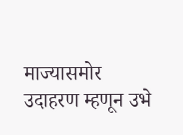माज्यासमोर उदाहरण म्हणून उभे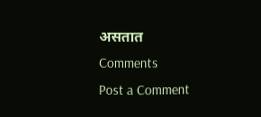असतात
Comments
Post a Comment